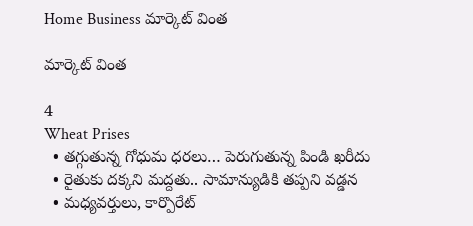Home Business మార్కెట్ వింత

మార్కెట్ వింత

4
Wheat Prises
  • తగ్గుతున్న గోధుమ ధరలు… పెరుగుతున్న పిండి ఖరీదు
  • రైతుకు దక్కని మద్దతు.. సామాన్యుడికి తప్పని వడ్డన
  • మధ్యవర్తులు, కార్పొరేట్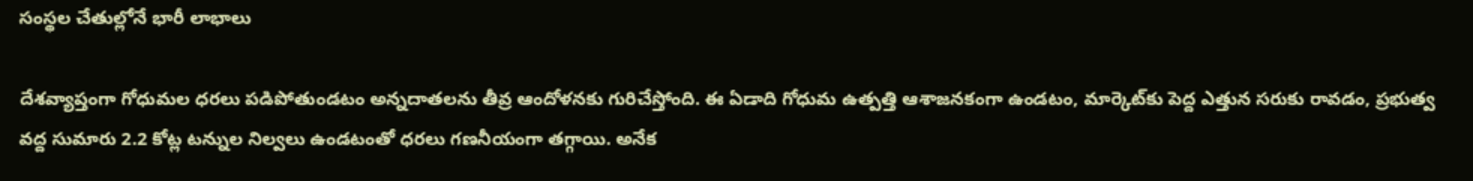సంస్థల చేతుల్లోనే భారీ లాభాలు

దేశవ్యాప్తంగా గోధుమల ధరలు పడిపోతుండటం అన్నదాతలను తీవ్ర ఆందోళనకు గురిచేస్తోంది. ఈ ఏడాది గోధుమ ఉత్పత్తి ఆశాజనకంగా ఉండటం, మార్కెట్‌కు పెద్ద ఎత్తున సరుకు రావడం, ప్రభుత్వ వద్ద సుమారు 2.2 కోట్ల టన్నుల నిల్వలు ఉండటంతో ధరలు గణనీయంగా తగ్గాయి. అనేక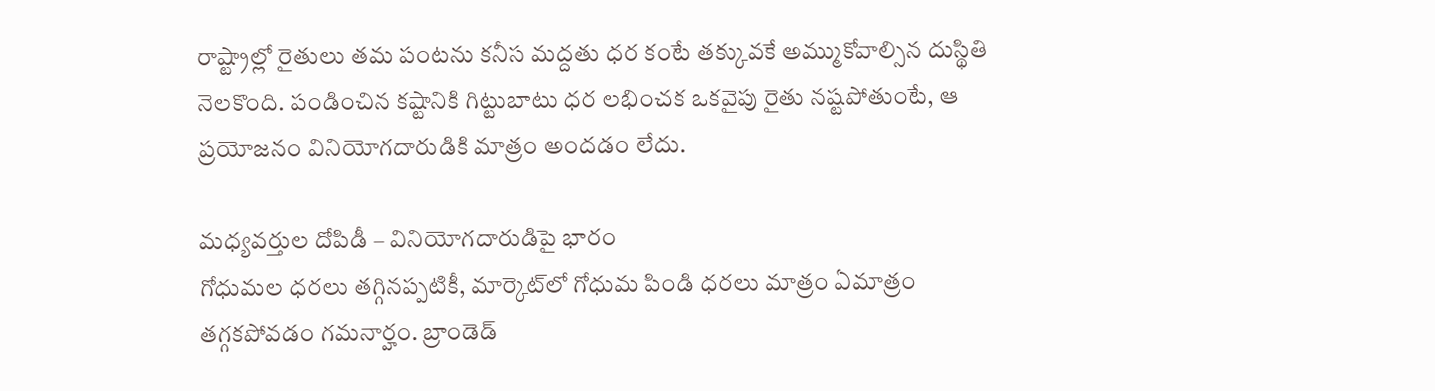రాష్ట్రాల్లో రైతులు తమ పంటను కనీస మద్దతు ధర కంటే తక్కువకే అమ్ముకోవాల్సిన దుస్థితి నెలకొంది. పండించిన కష్టానికి గిట్టుబాటు ధర లభించక ఒకవైపు రైతు నష్టపోతుంటే, ఆ ప్రయోజనం వినియోగదారుడికి మాత్రం అందడం లేదు.

మధ్యవర్తుల దోపిడీ – వినియోగదారుడిపై భారం
గోధుమల ధరలు తగ్గినప్పటికీ, మార్కెట్‌లో గోధుమ పిండి ధరలు మాత్రం ఏమాత్రం తగ్గకపోవడం గమనార్హం. బ్రాండెడ్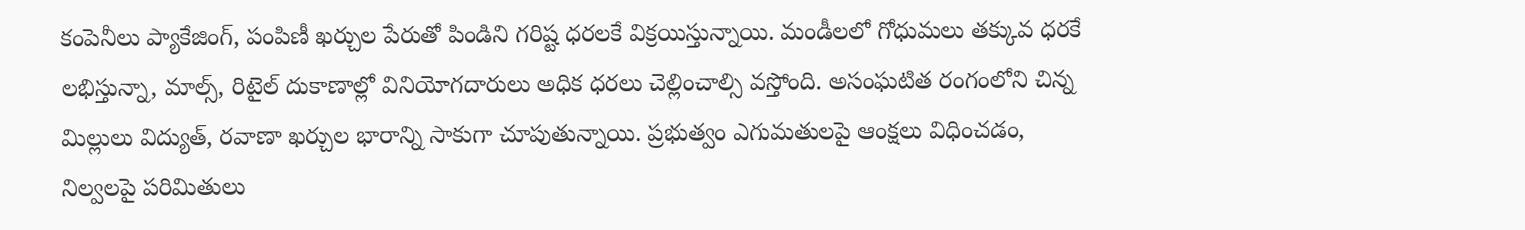కంపెనీలు ప్యాకేజింగ్, పంపిణీ ఖర్చుల పేరుతో పిండిని గరిష్ట ధరలకే విక్రయిస్తున్నాయి. మండీలలో గోధుమలు తక్కువ ధరకే లభిస్తున్నా, మాల్స్, రిటైల్ దుకాణాల్లో వినియోగదారులు అధిక ధరలు చెల్లించాల్సి వస్తోంది. అసంఘటిత రంగంలోని చిన్న మిల్లులు విద్యుత్, రవాణా ఖర్చుల భారాన్ని సాకుగా చూపుతున్నాయి. ప్రభుత్వం ఎగుమతులపై ఆంక్షలు విధించడం, నిల్వలపై పరిమితులు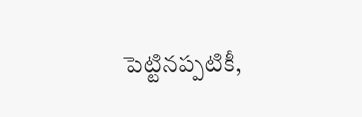పెట్టినప్పటికీ,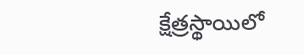క్షేత్రస్థాయిలో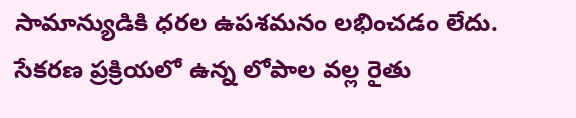సామాన్యుడికి ధరల ఉపశమనం లభించడం లేదు. సేకరణ ప్రక్రియలో ఉన్న లోపాల వల్ల రైతు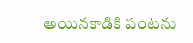అయినకాడికి పంటను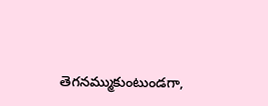తెగనమ్ముకుంటుండగా,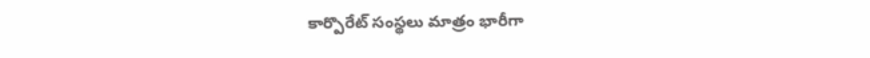కార్పొరేట్ సంస్థలు మాత్రం భారీగా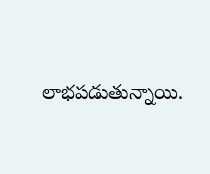లాభపడుతున్నాయి.